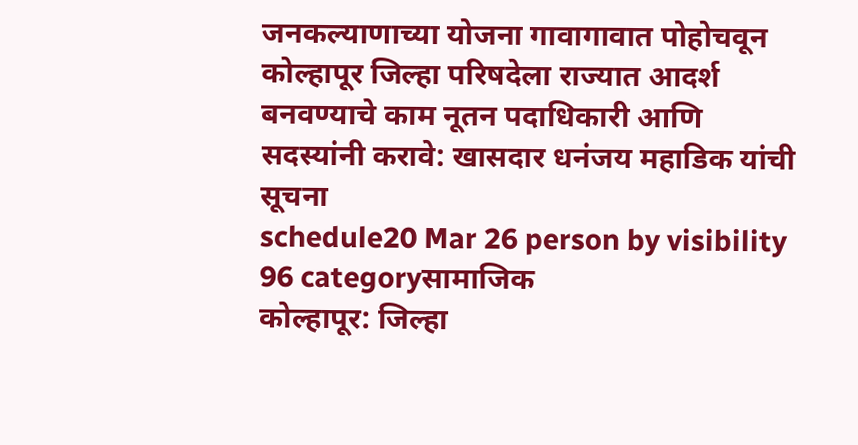जनकल्याणाच्या योजना गावागावात पोहोचवून कोल्हापूर जिल्हा परिषदेला राज्यात आदर्श बनवण्याचे काम नूतन पदाधिकारी आणि सदस्यांनी करावे: खासदार धनंजय महाडिक यांची सूचना
schedule20 Mar 26 person by visibility 96 categoryसामाजिक
कोल्हापूर: जिल्हा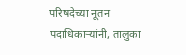परिषदेच्या नूतन पदाधिकाऱ्यांनी, तालुका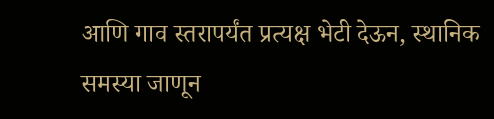आणि गाव स्तरापर्यंत प्रत्यक्ष भेटी देऊन, स्थानिक समस्या जाणून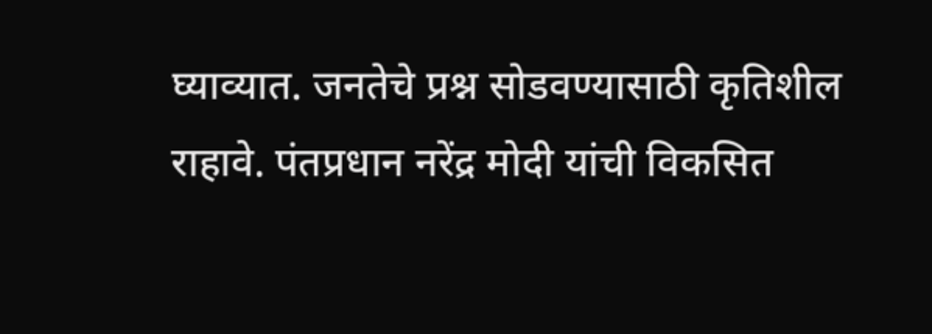घ्याव्यात. जनतेचे प्रश्न सोडवण्यासाठी कृतिशील राहावे. पंतप्रधान नरेंद्र मोदी यांची विकसित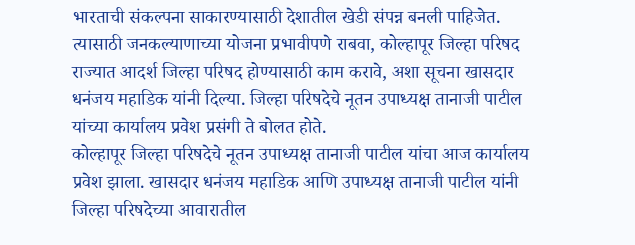भारताची संकल्पना साकारण्यासाठी देशातील खेडी संपन्न बनली पाहिजेत. त्यासाठी जनकल्याणाच्या योजना प्रभावीपणे राबवा, कोल्हापूर जिल्हा परिषद राज्यात आदर्श जिल्हा परिषद होण्यासाठी काम करावे, अशा सूचना खासदार धनंजय महाडिक यांनी दिल्या. जिल्हा परिषदेचे नूतन उपाध्यक्ष तानाजी पाटील यांच्या कार्यालय प्रवेश प्रसंगी ते बोलत होते.
कोल्हापूर जिल्हा परिषदेचे नूतन उपाध्यक्ष तानाजी पाटील यांचा आज कार्यालय प्रवेश झाला. खासदार धनंजय महाडिक आणि उपाध्यक्ष तानाजी पाटील यांनी जिल्हा परिषदेच्या आवारातील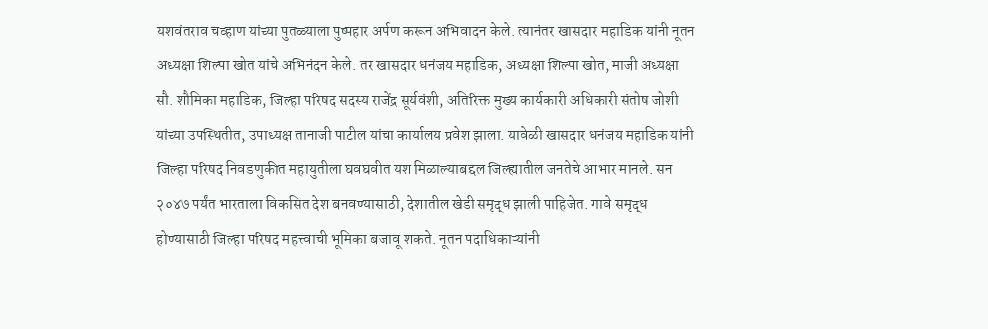यशवंतराव चव्हाण यांच्या पुतळ्याला पुष्पहार अर्पण करून अभिवादन केले. त्यानंतर खासदार महाडिक यांनी नूतन अध्यक्षा शिल्पा खोत यांचे अभिनंदन केले. तर खासदार धनंजय महाडिक, अध्यक्षा शिल्पा खोत, माजी अध्यक्षा सौ. शौमिका महाडिक, जिल्हा परिषद सदस्य राजेंद्र सूर्यवंशी, अतिरिक्त मुख्य कार्यकारी अधिकारी संतोष जोशी यांच्या उपस्थितीत, उपाध्यक्ष तानाजी पाटील यांचा कार्यालय प्रवेश झाला. यावेळी खासदार धनंजय महाडिक यांनी जिल्हा परिषद निवडणुकीत महायुतीला घवघवीत यश मिळाल्याबद्दल जिल्ह्यातील जनतेचे आभार मानले. सन २०४७ पर्यंत भारताला विकसित देश बनवण्यासाठी, देशातील खेडी समृद्ध झाली पाहिजेत. गावे समृद्ध होण्यासाठी जिल्हा परिषद महत्त्वाची भूमिका बजावू शकते. नूतन पदाधिकाऱ्यांनी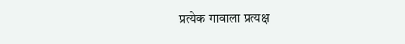प्रत्येक गावाला प्रत्यक्ष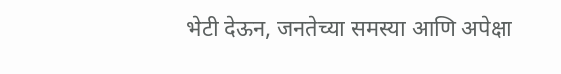भेटी देऊन, जनतेच्या समस्या आणि अपेक्षा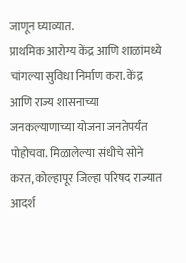जाणून घ्याव्यात.
प्राथमिक आरोग्य केंद्र आणि शाळांमध्ये चांगल्या सुविधा निर्माण करा. केंद्र आणि राज्य शासनाच्या जनकल्याणाच्या योजना जनतेपर्यंत पोहोचवा. मिळालेल्या संधीचे सोने करत, कोल्हापूर जिल्हा परिषद राज्यात आदर्श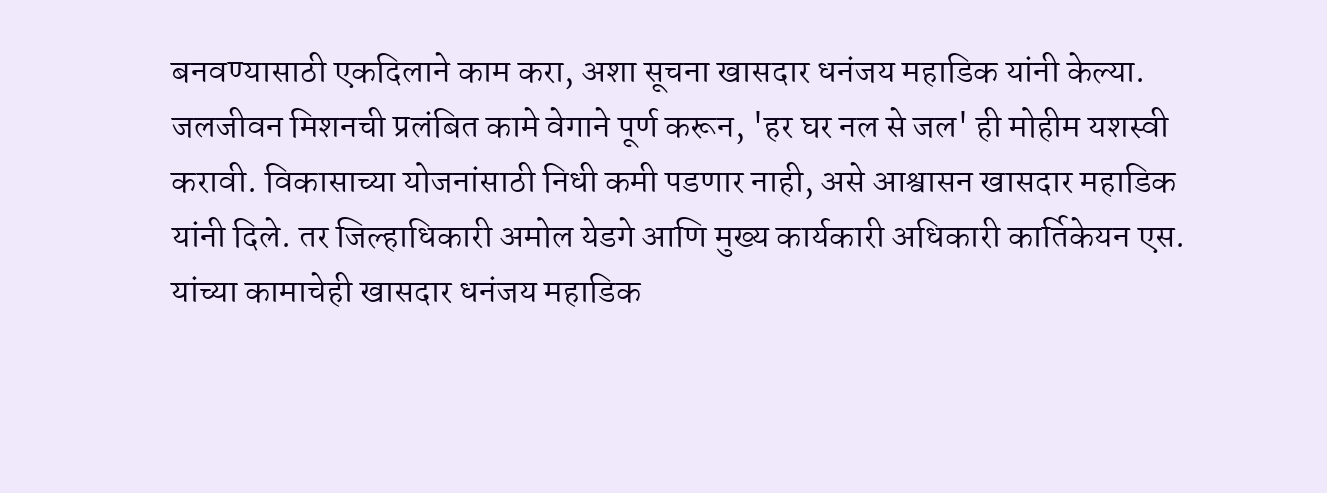बनवण्यासाठी एकदिलाने काम करा, अशा सूचना खासदार धनंजय महाडिक यांनी केल्या. जलजीवन मिशनची प्रलंबित कामे वेगाने पूर्ण करून, 'हर घर नल से जल' ही मोहीम यशस्वी करावी. विकासाच्या योजनांसाठी निधी कमी पडणार नाही, असे आश्वासन खासदार महाडिक यांनी दिले. तर जिल्हाधिकारी अमोल येडगे आणि मुख्य कार्यकारी अधिकारी कार्तिकेयन एस. यांच्या कामाचेही खासदार धनंजय महाडिक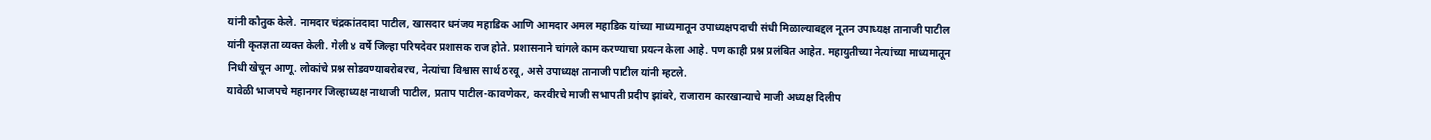यांनी कौतुक केले. नामदार चंद्रकांतदादा पाटील, खासदार धनंजय महाडिक आणि आमदार अमल महाडिक यांच्या माध्यमातून उपाध्यक्षपदाची संधी मिळाल्याबद्दल नूतन उपाध्यक्ष तानाजी पाटील यांनी कृतज्ञता व्यक्त केली. गेली ४ वर्षे जिल्हा परिषदेवर प्रशासक राज होते. प्रशासनाने चांगले काम करण्याचा प्रयत्न केला आहे. पण काही प्रश्न प्रलंबित आहेत. महायुतीच्या नेत्यांच्या माध्यमातून निधी खेचून आणू. लोकांचे प्रश्न सोडवण्याबरोबरच, नेत्यांचा विश्वास सार्थ ठरवू, असे उपाध्यक्ष तानाजी पाटील यांनी म्हटले.
यावेळी भाजपचे महानगर जिल्हाध्यक्ष नाथाजी पाटील, प्रताप पाटील-कावणेकर, करवीरचे माजी सभापती प्रदीप झांबरे, राजाराम कारखान्याचे माजी अध्यक्ष दिलीप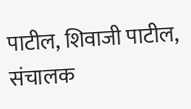पाटील, शिवाजी पाटील, संचालक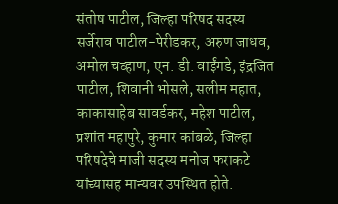संतोष पाटील, जिल्हा परिषद सदस्य सर्जेराव पाटील-पेरीडकर, अरुण जाधव, अमोल चव्हाण, एन. डी. वाईंगडे, इंद्रजित पाटील, शिवानी भोसले, सलीम महात, काकासाहेब सावर्डकर, महेश पाटील, प्रशांत महापुरे, कुमार कांबळे, जिल्हा परिषदेचे माजी सदस्य मनोज फराकटे यांच्यासह मान्यवर उपस्थित होते.